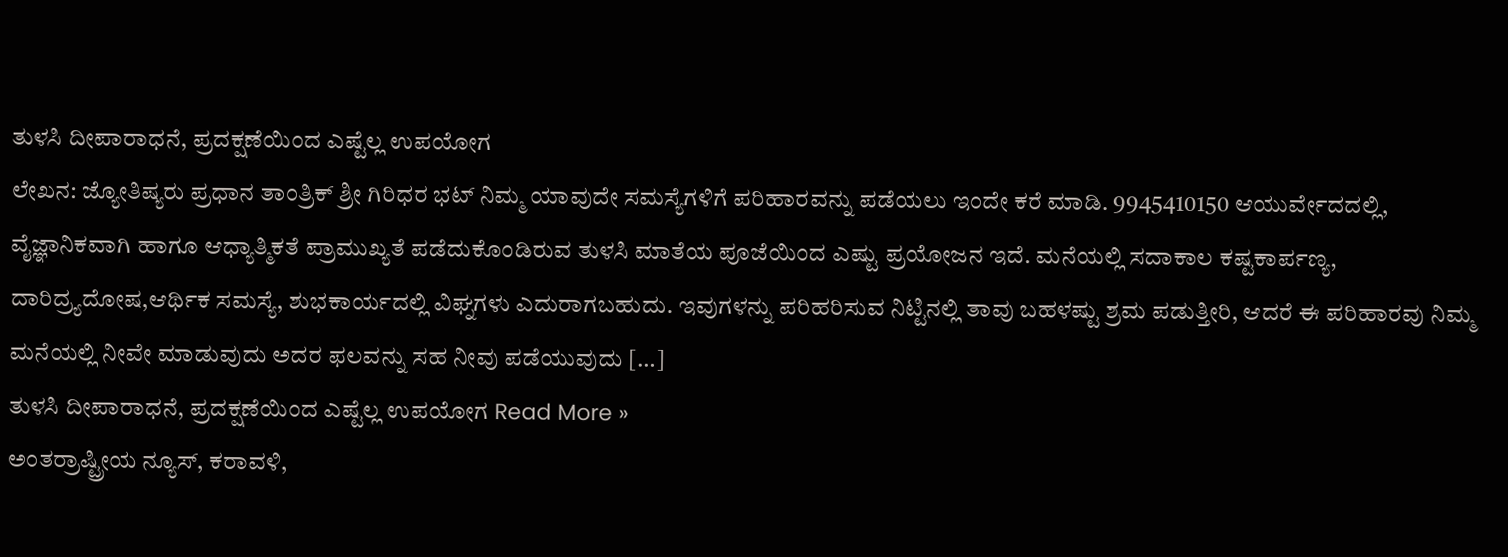ತುಳಸಿ ದೀಪಾರಾಧನೆ, ಪ್ರದಕ್ಷಣೆಯಿಂದ ಎಷ್ಟೆಲ್ಲ ಉಪಯೋಗ
ಲೇಖನ: ಜ್ಯೋತಿಷ್ಯರು ಪ್ರಧಾನ ತಾಂತ್ರಿಕ್ ಶ್ರೀ ಗಿರಿಧರ ಭಟ್ ನಿಮ್ಮ ಯಾವುದೇ ಸಮಸ್ಯೆಗಳಿಗೆ ಪರಿಹಾರವನ್ನು ಪಡೆಯಲು ಇಂದೇ ಕರೆ ಮಾಡಿ. 9945410150 ಆಯುರ್ವೇದದಲ್ಲಿ, ವೈಜ್ಞಾನಿಕವಾಗಿ ಹಾಗೂ ಆಧ್ಯಾತ್ಮಿಕತೆ ಪ್ರಾಮುಖ್ಯತೆ ಪಡೆದುಕೊಂಡಿರುವ ತುಳಸಿ ಮಾತೆಯ ಪೂಜೆಯಿಂದ ಎಷ್ಟು ಪ್ರಯೋಜನ ಇದೆ. ಮನೆಯಲ್ಲಿ ಸದಾಕಾಲ ಕಷ್ಟಕಾರ್ಪಣ್ಯ, ದಾರಿದ್ರ್ಯದೋಷ,ಆರ್ಥಿಕ ಸಮಸ್ಯೆ, ಶುಭಕಾರ್ಯದಲ್ಲಿ ವಿಘ್ನಗಳು ಎದುರಾಗಬಹುದು. ಇವುಗಳನ್ನು ಪರಿಹರಿಸುವ ನಿಟ್ಟಿನಲ್ಲಿ ತಾವು ಬಹಳಷ್ಟು ಶ್ರಮ ಪಡುತ್ತೀರಿ, ಆದರೆ ಈ ಪರಿಹಾರವು ನಿಮ್ಮ ಮನೆಯಲ್ಲಿ ನೀವೇ ಮಾಡುವುದು ಅದರ ಫಲವನ್ನು ಸಹ ನೀವು ಪಡೆಯುವುದು […]
ತುಳಸಿ ದೀಪಾರಾಧನೆ, ಪ್ರದಕ್ಷಣೆಯಿಂದ ಎಷ್ಟೆಲ್ಲ ಉಪಯೋಗ Read More »
ಅಂತರ್ರಾಷ್ಟ್ರೀಯ ನ್ಯೂಸ್, ಕರಾವಳಿ,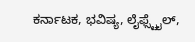ಕರ್ನಾಟಕ, ಭವಿಷ್ಯ, ಲೈಫ್ಸ್ಟೈಲ್,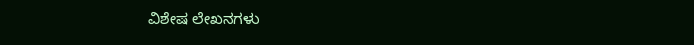ವಿಶೇಷ ಲೇಖನಗಳು